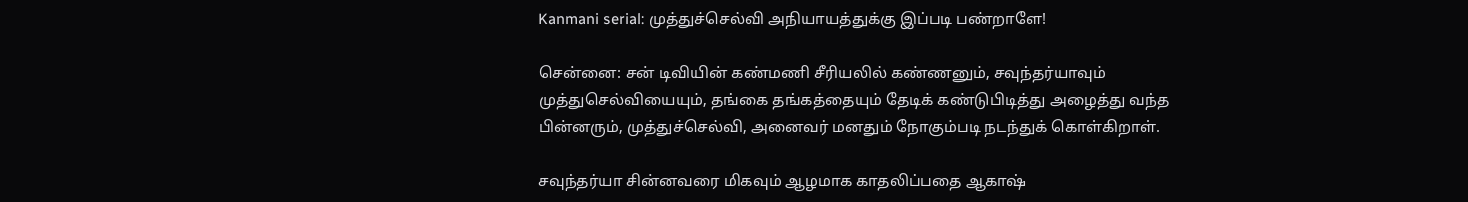Kanmani serial: முத்துச்செல்வி அநியாயத்துக்கு இப்படி பண்றாளே!

சென்னை: சன் டிவியின் கண்மணி சீரியலில் கண்ணனும், சவுந்தர்யாவும் முத்துசெல்வியையும், தங்கை தங்கத்தையும் தேடிக் கண்டுபிடித்து அழைத்து வந்த பின்னரும், முத்துச்செல்வி, அனைவர் மனதும் நோகும்படி நடந்துக் கொள்கிறாள்.

சவுந்தர்யா சின்னவரை மிகவும் ஆழமாக காதலிப்பதை ஆகாஷ்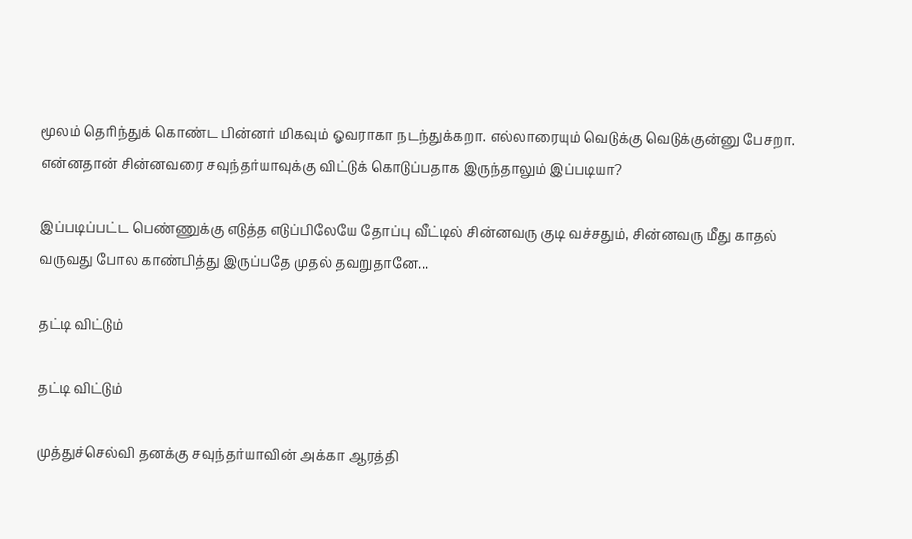மூலம் தெரிந்துக் கொண்ட பின்னர் மிகவும் ஓவராகா நடந்துக்கறா. எல்லாரையும் வெடுக்கு வெடுக்குன்னு பேசறா. என்னதான் சின்னவரை சவுந்தர்யாவுக்கு விட்டுக் கொடுப்பதாக இருந்தாலும் இப்படியா?

இப்படிப்பட்ட பெண்ணுக்கு எடுத்த எடுப்பிலேயே தோப்பு வீட்டில் சின்னவரு குடி வச்சதும், சின்னவரு மீது காதல் வருவது போல காண்பித்து இருப்பதே முதல் தவறுதானே...

தட்டி விட்டும்

தட்டி விட்டும்

முத்துச்செல்வி தனக்கு சவுந்தர்யாவின் அக்கா ஆரத்தி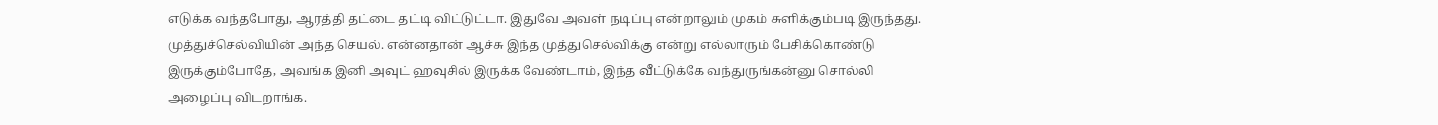எடுக்க வந்தபோது, ஆரத்தி தட்டை தட்டி விட்டுட்டா. இதுவே அவள் நடிப்பு என்றாலும் முகம் சுளிக்கும்படி இருந்தது. முத்துச்செல்வியின் அந்த செயல். என்னதான் ஆச்சு இந்த முத்துசெல்விக்கு என்று எல்லாரும் பேசிக்கொண்டு இருக்கும்போதே, அவங்க இனி அவுட் ஹவுசில் இருக்க வேண்டாம், இந்த வீட்டுக்கே வந்துருங்கன்னு சொல்லி அழைப்பு விடறாங்க.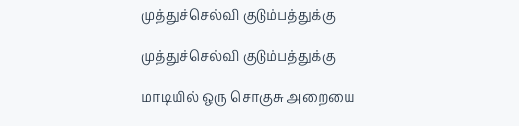முத்துச்செல்வி குடும்பத்துக்கு

முத்துச்செல்வி குடும்பத்துக்கு

மாடியில் ஒரு சொகுசு அறையை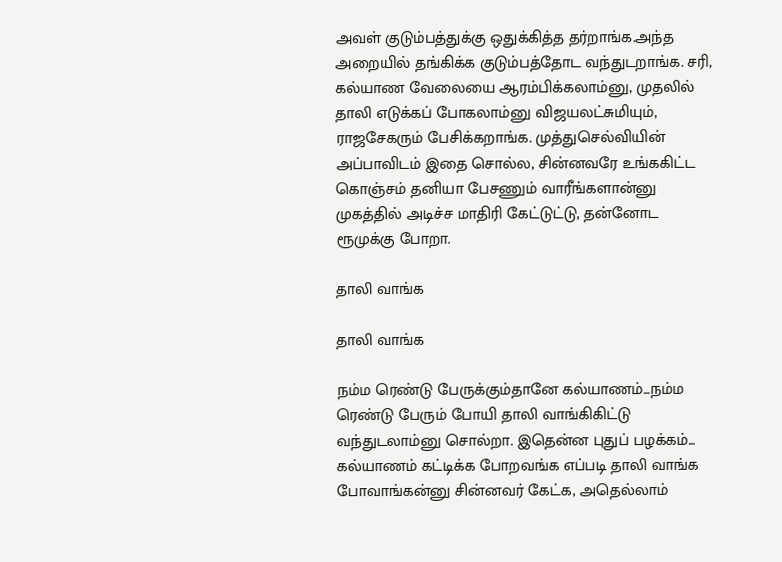அவள் குடும்பத்துக்கு ஒதுக்கித்த தர்றாங்க.அந்த அறையில் தங்கிக்க குடும்பத்தோட வந்துடறாங்க. சரி, கல்யாண வேலையை ஆரம்பிக்கலாம்னு, முதலில் தாலி எடுக்கப் போகலாம்னு விஜயலட்சுமியும், ராஜசேகரும் பேசிக்கறாங்க. முத்துசெல்வியின் அப்பாவிடம் இதை சொல்ல, சின்னவரே உங்ககிட்ட கொஞ்சம் தனியா பேசணும் வாரீங்களான்னு முகத்தில் அடிச்ச மாதிரி கேட்டுட்டு, தன்னோட ரூமுக்கு போறா.

தாலி வாங்க

தாலி வாங்க

நம்ம ரெண்டு பேருக்கும்தானே கல்யாணம்...நம்ம ரெண்டு பேரும் போயி தாலி வாங்கிகிட்டு வந்துடலாம்னு சொல்றா. இதென்ன புதுப் பழக்கம்... கல்யாணம் கட்டிக்க போறவங்க எப்படி தாலி வாங்க போவாங்கன்னு சின்னவர் கேட்க, அதெல்லாம்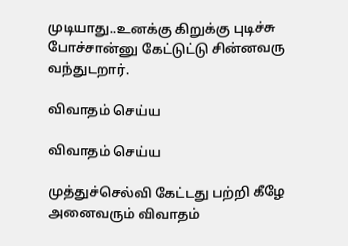முடியாது..உனக்கு கிறுக்கு புடிச்சு போச்சான்னு கேட்டுட்டு சின்னவரு வந்துடறார்.

விவாதம் செய்ய

விவாதம் செய்ய

முத்துச்செல்வி கேட்டது பற்றி கீழே அனைவரும் விவாதம்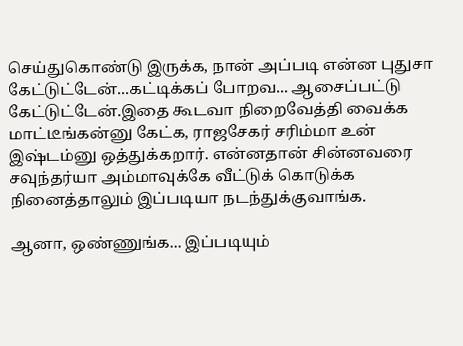செய்துகொண்டு இருக்க, நான் அப்படி என்ன புதுசா கேட்டுட்டேன்...கட்டிக்கப் போறவ... ஆசைப்பட்டு கேட்டுட்டேன்.இதை கூடவா நிறைவேத்தி வைக்க மாட்டீங்கன்னு கேட்க, ராஜசேகர் சரிம்மா உன் இஷ்டம்னு ஒத்துக்கறார். என்னதான் சின்னவரை சவுந்தர்யா அம்மாவுக்கே வீட்டுக் கொடுக்க நினைத்தாலும் இப்படியா நடந்துக்குவாங்க.

ஆனா, ஒண்ணுங்க... இப்படியும்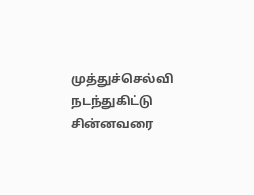முத்துச்செல்வி நடந்துகிட்டு சின்னவரை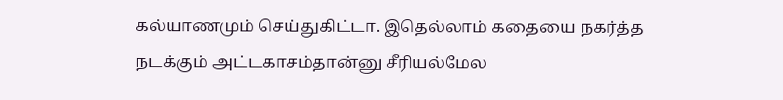கல்யாணமும் செய்துகிட்டா. இதெல்லாம் கதையை நகர்த்த நடக்கும் அட்டகாசம்தான்னு சீரியல்மேல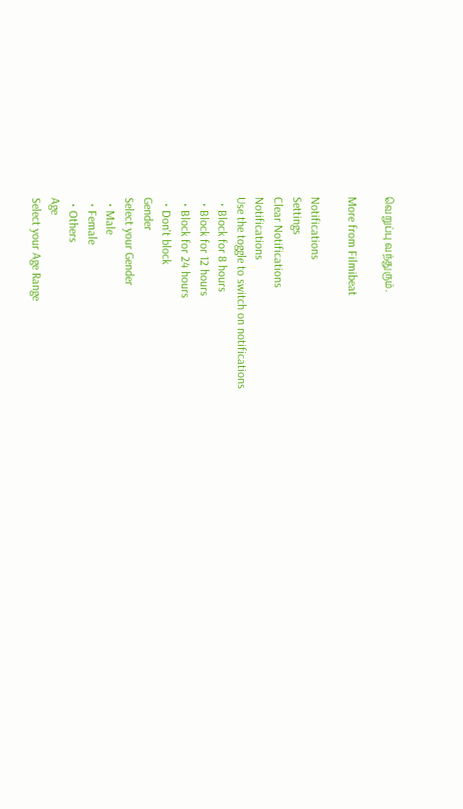வெறுப்பு வந்துரும்.

More from Filmibeat

Notifications
Settings
Clear Notifications
Notifications
Use the toggle to switch on notifications
  • Block for 8 hours
  • Block for 12 hours
  • Block for 24 hours
  • Don't block
Gender
Select your Gender
  • Male
  • Female
  • Others
Age
Select your Age Range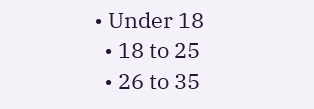• Under 18
  • 18 to 25
  • 26 to 35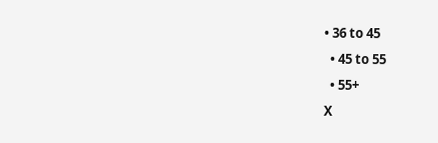• 36 to 45
  • 45 to 55
  • 55+
X